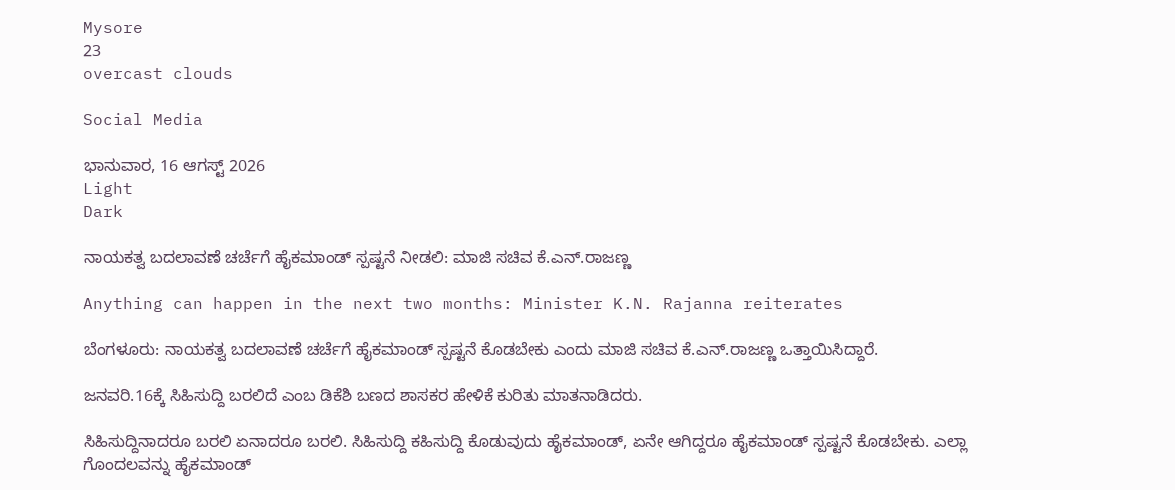Mysore
23
overcast clouds

Social Media

ಭಾನುವಾರ, 16 ಆಗಸ್ಟ್ 2026
Light
Dark

ನಾಯಕತ್ವ ಬದಲಾವಣೆ ಚರ್ಚೆಗೆ ಹೈಕಮಾಂಡ್‌ ಸ್ಪಷ್ಟನೆ ನೀಡಲಿ: ಮಾಜಿ ಸಚಿವ ಕೆ.ಎನ್.ರಾಜಣ್ಣ

Anything can happen in the next two months: Minister K.N. Rajanna reiterates

ಬೆಂಗಳೂರು: ನಾಯಕತ್ವ ಬದಲಾವಣೆ ಚರ್ಚೆಗೆ ಹೈಕಮಾಂಡ್‌ ಸ್ಪಷ್ಟನೆ ಕೊಡಬೇಕು ಎಂದು ಮಾಜಿ ಸಚಿವ ಕೆ.ಎನ್.ರಾಜಣ್ಣ ಒತ್ತಾಯಿಸಿದ್ದಾರೆ.

ಜನವರಿ.16ಕ್ಕೆ ಸಿಹಿಸುದ್ದಿ ಬರಲಿದೆ ಎಂಬ ಡಿಕೆಶಿ ಬಣದ ಶಾಸಕರ ಹೇಳಿಕೆ ಕುರಿತು ಮಾತನಾಡಿದರು.

ಸಿಹಿಸುದ್ದಿನಾದರೂ ಬರಲಿ ಏನಾದರೂ ಬರಲಿ. ಸಿಹಿಸುದ್ದಿ ಕಹಿಸುದ್ದಿ ಕೊಡುವುದು ಹೈಕಮಾಂಡ್‌, ಏನೇ ಆಗಿದ್ದರೂ ಹೈಕಮಾಂಡ್‌ ಸ್ಪಷ್ಟನೆ ಕೊಡಬೇಕು. ಎಲ್ಲಾ ಗೊಂದಲವನ್ನು ಹೈಕಮಾಂಡ್‌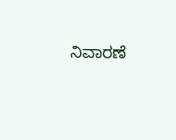ನಿವಾರಣೆ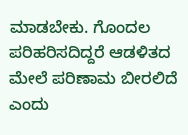ಮಾಡಬೇಕು. ಗೊಂದಲ ಪರಿಹರಿಸದಿದ್ದರೆ ಆಡಳಿತದ ಮೇಲೆ ಪರಿಣಾಮ ಬೀರಲಿದೆ ಎಂದು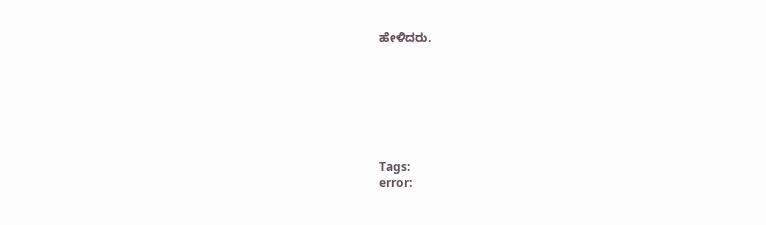ಹೇಳಿದರು.







Tags:
error: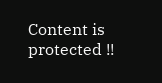Content is protected !!